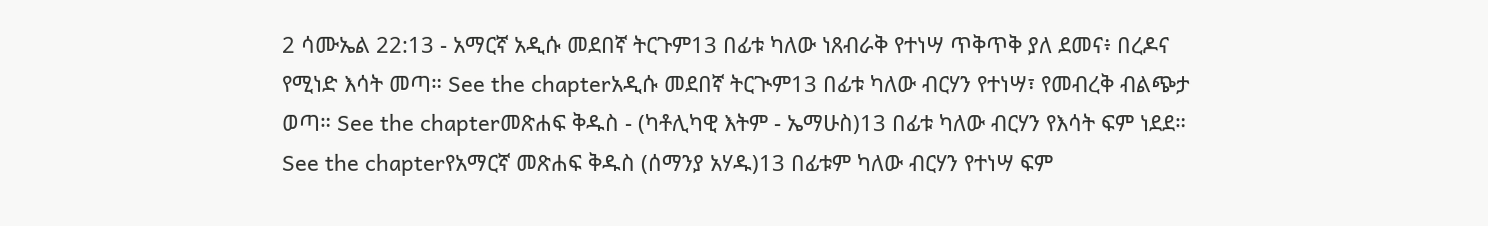2 ሳሙኤል 22:13 - አማርኛ አዲሱ መደበኛ ትርጉም13 በፊቱ ካለው ነጸብራቅ የተነሣ ጥቅጥቅ ያለ ደመና፥ በረዶና የሚነድ እሳት መጣ። See the chapterአዲሱ መደበኛ ትርጒም13 በፊቱ ካለው ብርሃን የተነሣ፣ የመብረቅ ብልጭታ ወጣ። See the chapterመጽሐፍ ቅዱስ - (ካቶሊካዊ እትም - ኤማሁስ)13 በፊቱ ካለው ብርሃን የእሳት ፍም ነደደ። See the chapterየአማርኛ መጽሐፍ ቅዱስ (ሰማንያ አሃዱ)13 በፊቱም ካለው ብርሃን የተነሣ ፍም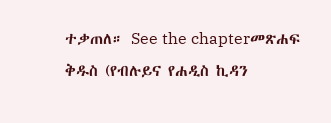ተቃጠለ። See the chapterመጽሐፍ ቅዱስ (የብሉይና የሐዲስ ኪዳን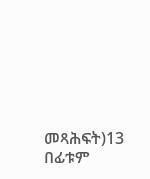መጻሕፍት)13 በፊቱም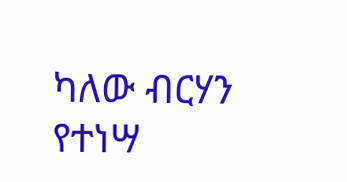ካለው ብርሃን የተነሣ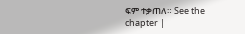ፍም ተቃጠለ። See the chapter |